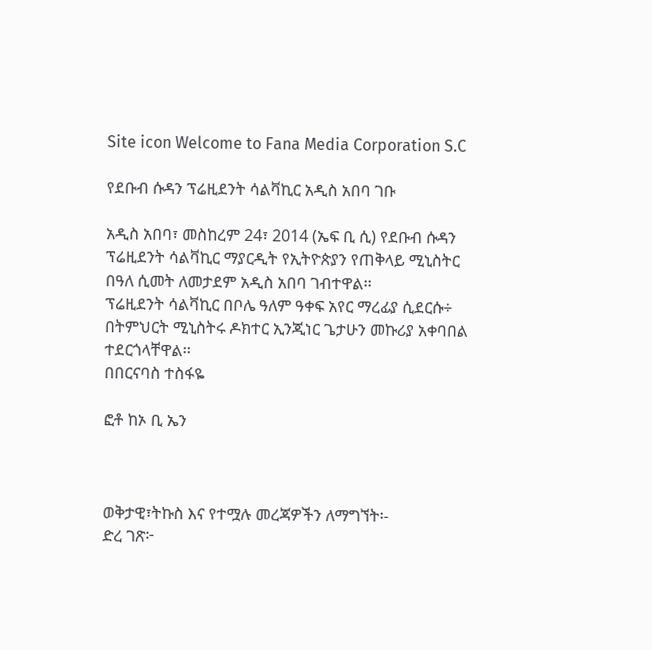Site icon Welcome to Fana Media Corporation S.C

የደቡብ ሱዳን ፕሬዚደንት ሳልቫኪር አዲስ አበባ ገቡ

አዲስ አበባ፣ መስከረም 24፣ 2014 (ኤፍ ቢ ሲ) የደቡብ ሱዳን ፕሬዚደንት ሳልቫኪር ማያርዲት የኢትዮጵያን የጠቅላይ ሚኒስትር በዓለ ሲመት ለመታደም አዲስ አበባ ገብተዋል፡፡
ፕሬዚደንት ሳልቫኪር በቦሌ ዓለም ዓቀፍ አየር ማረፊያ ሲደርሱ÷ በትምህርት ሚኒስትሩ ዶክተር ኢንጂነር ጌታሁን መኩሪያ አቀባበል ተደርጎላቸዋል፡፡
በበርናባስ ተስፋዬ

ፎቶ ከኦ ቢ ኤን



ወቅታዊ፣ትኩስ እና የተሟሉ መረጃዎችን ለማግኘት፡-
ድረ ገጽ፦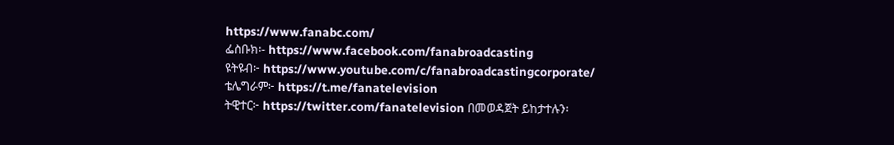https://www.fanabc.com/
ፌስቡክ፡- https://www.facebook.com/fanabroadcasting
ዩትዩብ፦ https://www.youtube.com/c/fanabroadcastingcorporate/
ቴሌግራም፦ https://t.me/fanatelevision
ትዊተር፦ https://twitter.com/fanatelevision በመወዳጀት ይከታተሉን፡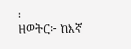፡
ዘወትር፦ ከእኛ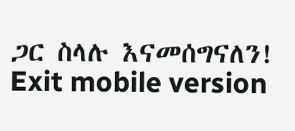ጋር ስላሉ እናመሰግናለን!
Exit mobile version